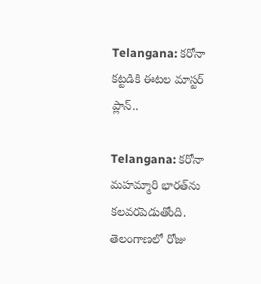Telangana: కరోనా కట్టడికి ఈటల మాస్టర్ ప్లాన్..

Telangana: కరోనా మహమ్మారి భారత్‌ను కలవరపెడుతోంది. తెలంగాణలో రోజు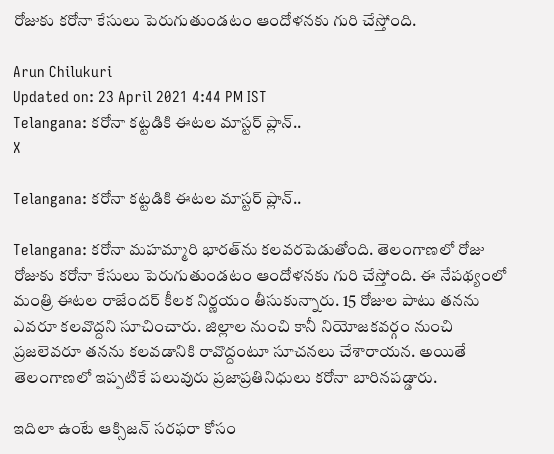రోజుకు కరోనా కేసులు పెరుగుతుండటం ఆందోళనకు గురి చేస్తోంది.

Arun Chilukuri
Updated on: 23 April 2021 4:44 PM IST
Telangana: కరోనా కట్టడికి ఈటల మాస్టర్ ప్లాన్..
X

Telangana: కరోనా కట్టడికి ఈటల మాస్టర్ ప్లాన్..

Telangana: కరోనా మహమ్మారి భారత్‌ను కలవరపెడుతోంది. తెలంగాణలో రోజు రోజుకు కరోనా కేసులు పెరుగుతుండటం ఆందోళనకు గురి చేస్తోంది. ఈ నేపథ్యంలో మంత్రి ఈటల రాజేందర్‌ కీలక నిర్ణయం తీసుకున్నారు. 15 రోజుల పాటు తనను ఎవరూ కలవొద్దని సూచించారు. జిల్లాల నుంచి కానీ నియోజకవర్గం నుంచి ప్రజలెవరూ తనను కలవడానికి రావొద్దంటూ సూచనలు చేశారాయన. అయితే తెలంగాణలో ఇప్పటికే పలువురు ప్రజాప్రతినిధులు కరోనా బారినపడ్డారు.

ఇదిలా ఉంటే ఆక్సిజన్‌ సరఫరా కోసం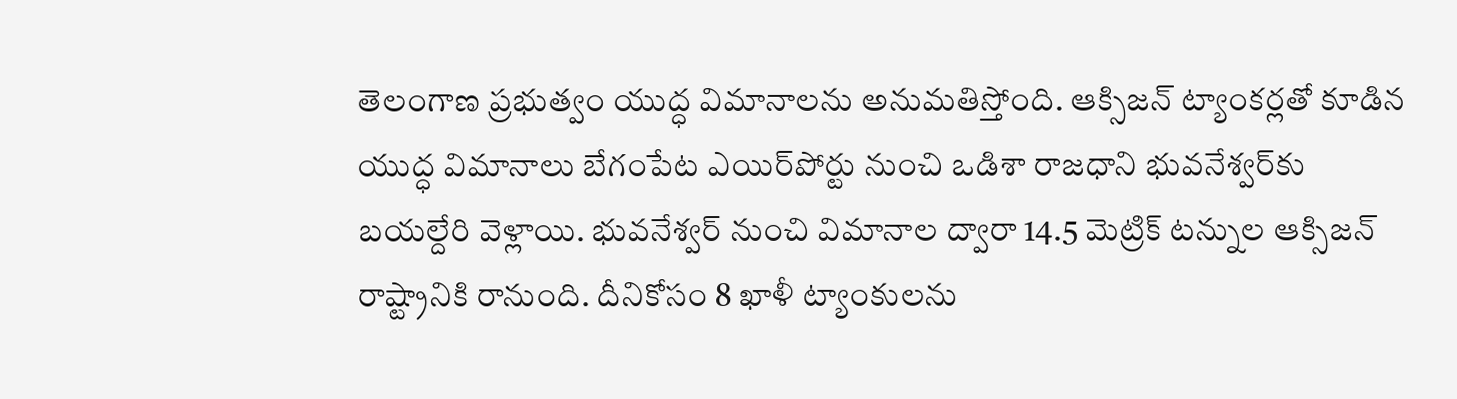తెలంగాణ ప్రభుత్వం యుద్ధ విమానాలను అనుమతిస్తోంది. ఆక్సిజన్‌ ట్యాంకర్లతో కూడిన యుద్ధ విమానాలు బేగంపేట ఎయిర్‌పోర్టు నుంచి ఒడిశా రాజధాని భువనేశ్వర్‌కు బయల్దేరి వెళ్లాయి. భువనేశ్వర్‌ నుంచి విమానాల ద్వారా 14.5 మెట్రిక్‌ టన్నుల ఆక్సిజన్‌ రాష్ట్రానికి రానుంది. దీనికోసం 8 ఖాళీ ట్యాంకులను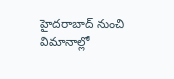హైదరాబాద్‌ నుంచి విమానాల్లో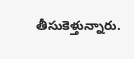తీసుకెళ్తున్నారు.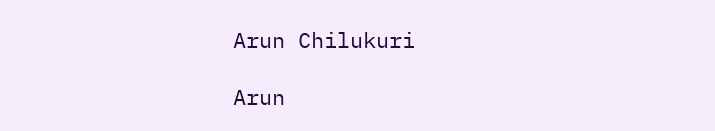Arun Chilukuri

Arun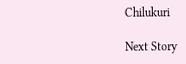Chilukuri

Next Story